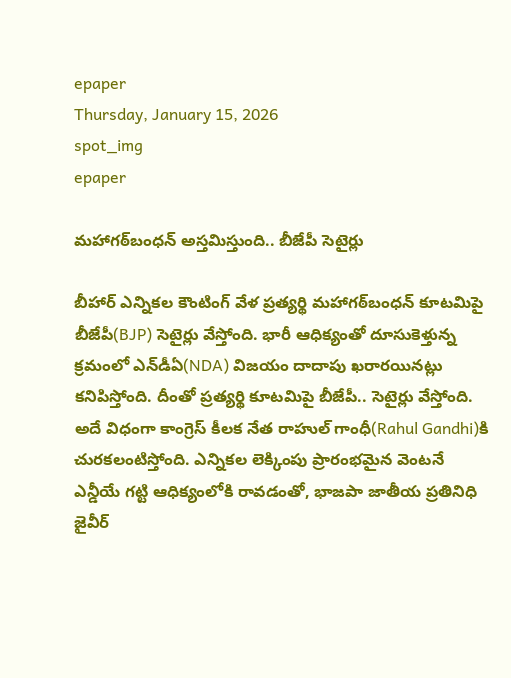epaper
Thursday, January 15, 2026
spot_img
epaper

మహాగఠ్‌బంధన్ అస్తమిస్తుంది.. బీజేపీ సెటైర్లు

బీహార్ ఎన్నికల కౌంటింగ్ వేళ ప్రత్యర్థి మహాగఠ్‌బంధన్ కూటమిపై బీజేపీ(BJP) సెటైర్లు వేస్తోంది. భారీ ఆధిక్యంతో దూసుకెళ్తున్న క్రమంలో ఎన్‌డీఏ(NDA) విజయం దాదాపు ఖరారయినట్లు కనిపిస్తోంది. దీంతో ప్రత్యర్థి కూటమిపై బీజేపీ.. సెటైర్లు వేస్తోంది. అదే విధంగా కాంగ్రెస్ కీలక నేత రాహుల్ గాంధీ(Rahul Gandhi)కి చురకలంటిస్తోంది. ఎన్నికల లెక్కింపు ప్రారంభమైన వెంటనే ఎన్డీయే గట్టి ఆధిక్యంలోకి రావడంతో, భాజపా జాతీయ ప్రతినిధి జైవీర్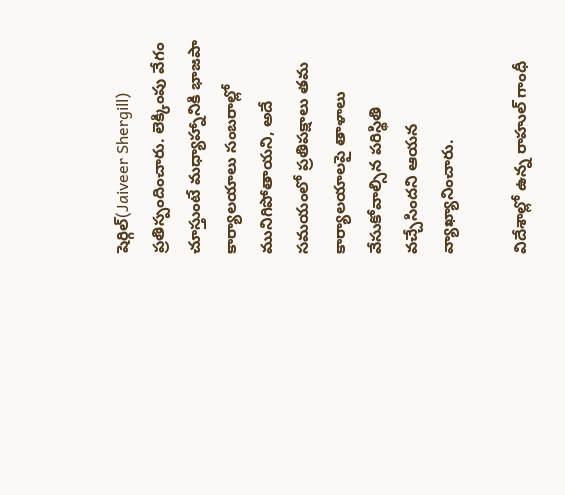షెర్గిల్(Jaiveer Shergill) ప్రతిస్పందించారు. లెక్కింపు వేగం చూస్తుంటే మధ్యాహ్నానికి భాజపా కార్యాలయాలు సంబరాల్లో మునిగిపోతాయని, అదే సమయంలో ప్రతిపక్షాలు తమ కార్యాలయాలపై తాళాలు వేసుకోవాల్సిన పరిస్థితి వచ్చేసిందని ఆయన వ్యాఖ్యానించారు.

విదేశాల్లో ఉన్న రాహుల్ గాంధీ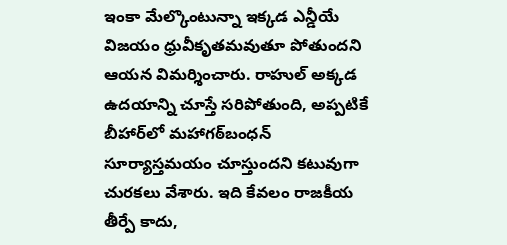ఇంకా మేల్కొంటున్నా ఇక్కడ ఎన్డీయే విజయం ధ్రువీకృతమవుతూ పోతుందని ఆయన విమర్శించారు. రాహుల్‌ అక్కడ ఉదయాన్ని చూస్తే సరిపోతుంది, అప్పటికే బీహార్‌లో మహాగఠ్‌బంధన్ సూర్యాస్తమయం చూస్తుందని కటువుగా చురకలు వేశారు. ఇది కేవలం రాజకీయ తీర్పే కాదు,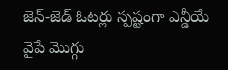జెన్-జెడ్ ఓటర్లు స్పష్టంగా ఎన్డీయే వైపే మొగ్గు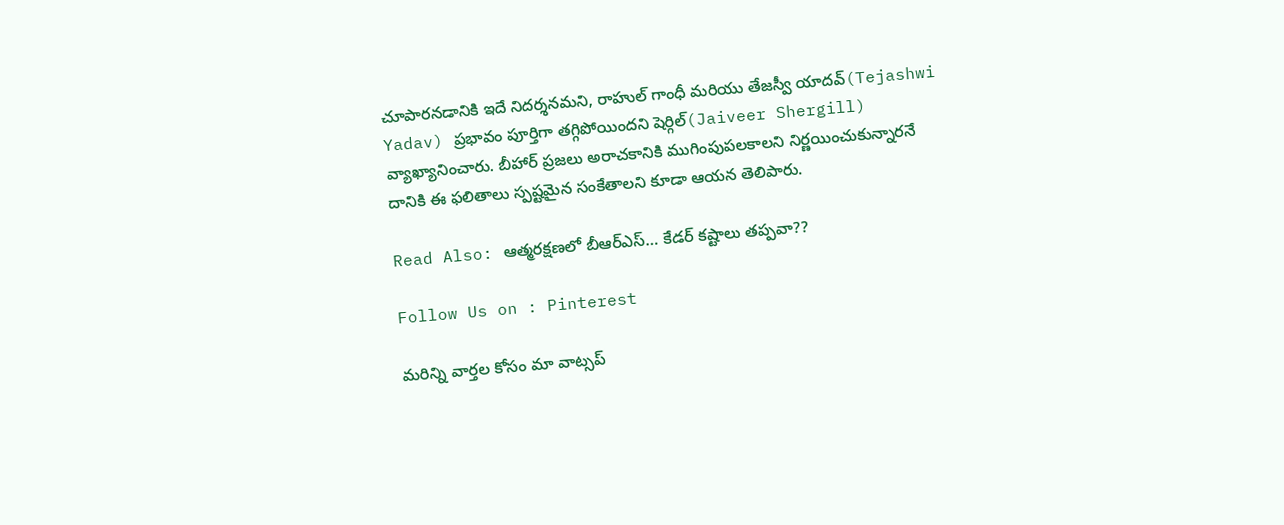చూపారనడానికి ఇదే నిదర్శనమని, రాహుల్ గాంధీ మరియు తేజస్వీ యాదవ్(Tejashwi Yadav) ప్రభావం పూర్తిగా తగ్గిపోయిందని షెర్గిల్(Jaiveer Shergill) వ్యాఖ్యానించారు. బీహార్ ప్రజలు అరాచకానికి ముగింపుపలకాలని నిర్ణయించుకున్నారనే దానికి ఈ ఫలితాలు స్పష్టమైన సంకేతాలని కూడా ఆయన తెలిపారు.

Read Also: ఆత్మరక్షణలో బీఆర్ఎస్… కేడర్ కష్టాలు తప్పవా??

Follow Us on : Pinterest

మ‌రిన్ని వార్త‌ల కోసం మా వాట్స‌ప్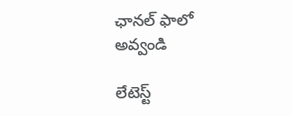ఛాన‌ల్ ఫాలో అవ్వండి

లేటెస్ట్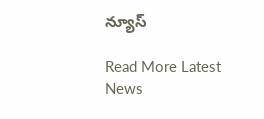న్యూస్‌

Read More Latest News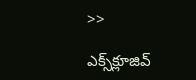>>

ఎక్స్‌క్లూజివ్‌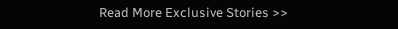Read More Exclusive Stories >>